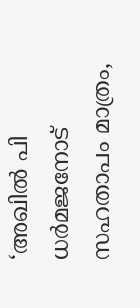‘അഖിൽ പി ധർമജനോട് സഹതാപം മാത്രം,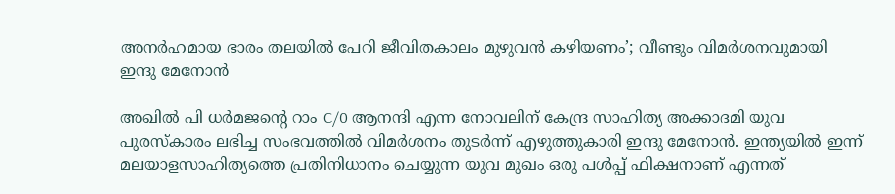അനർഹമായ ഭാരം തലയിൽ പേറി ജീവിതകാലം മുഴുവൻ കഴിയണം’; വീണ്ടും വിമർശനവുമായി ഇന്ദു മേനോൻ

അഖിൽ പി ധർമജന്റെ റാം C/0 ആനന്ദി എന്ന നോവലിന് കേന്ദ്ര സാഹിത്യ അക്കാദമി യുവ പുരസ്‌കാരം ലഭിച്ച സംഭവത്തിൽ വിമർശനം തുടർന്ന് എഴുത്തുകാരി ഇന്ദു മേനോൻ. ഇന്ത്യയിൽ ഇന്ന് മലയാളസാഹിത്യത്തെ പ്രതിനിധാനം ചെയ്യുന്ന യുവ മുഖം ഒരു പൾപ്പ് ഫിക്ഷനാണ് എന്നത്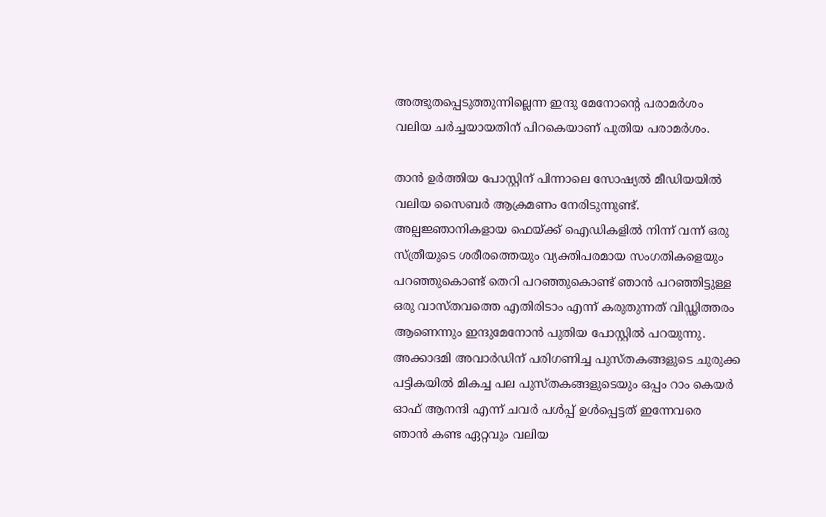അത്ഭുതപ്പെടുത്തുന്നില്ലെന്ന ഇന്ദു മേനോന്റെ പരാമർശം വലിയ ചർച്ചയായതിന് പിറകെയാണ് പുതിയ പരാമർശം.

താൻ ഉർത്തിയ പോസ്റ്റിന് പിന്നാലെ സോഷ്യൽ മീഡിയയിൽ വലിയ സൈബർ ആക്രമണം നേരിടുന്നുണ്ട്. അല്പജ്ഞാനികളായ ഫെയ്ക്ക് ഐഡികളിൽ നിന്ന് വന്ന് ഒരു സ്ത്രീയുടെ ശരീരത്തെയും വ്യക്തിപരമായ സംഗതികളെയും പറഞ്ഞുകൊണ്ട് തെറി പറഞ്ഞുകൊണ്ട് ഞാൻ പറഞ്ഞിട്ടുള്ള ഒരു വാസ്തവത്തെ എതിരിടാം എന്ന് കരുതുന്നത് വിഡ്ഢിത്തരം ആണെന്നും ഇന്ദുമേനോൻ പുതിയ പോസ്റ്റിൽ പറയുന്നു. അക്കാദമി അവാർഡിന് പരിഗണിച്ച പുസ്തകങ്ങളുടെ ചുരുക്ക പട്ടികയിൽ മികച്ച പല പുസ്തകങ്ങളുടെയും ഒപ്പം റാം കെയർ ഓഫ് ആനന്ദി എന്ന് ചവർ പൾപ്പ് ഉൾപ്പെട്ടത് ഇന്നേവരെ ഞാൻ കണ്ട ഏറ്റവും വലിയ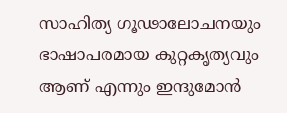സാഹിത്യ ഗൂഢാലോചനയും ഭാഷാപരമായ കുറ്റകൃത്യവും ആണ് എന്നും ഇന്ദുമോൻ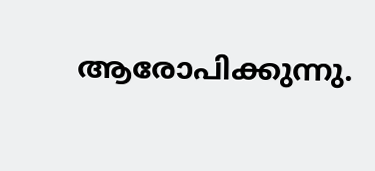ആരോപിക്കുന്നു.